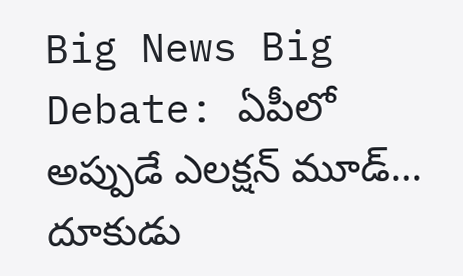Big News Big Debate: ఏపీలో అప్పుడే ఎలక్షన్ మూడ్… దూకుడు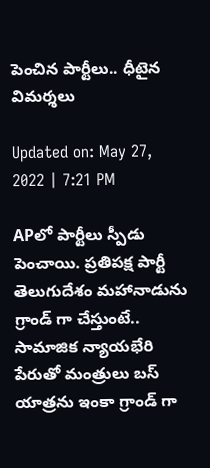పెంచిన పార్టీలు.. ధీటైన విమర్శలు

Updated on: May 27, 2022 | 7:21 PM

APలో పార్టీలు స్పీడు పెంచాయి. ప్రతిపక్ష పార్టీ తెలుగుదేశం మహానాడును గ్రాండ్‌ గా చేస్తుంటే.. సామాజిక న్యాయభేరి పేరుతో మంత్రులు బస్‌ యాత్రను ఇంకా గ్రాండ్‌ గా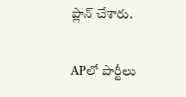ప్లాన్‌ చేశారు.

APలో పార్టీలు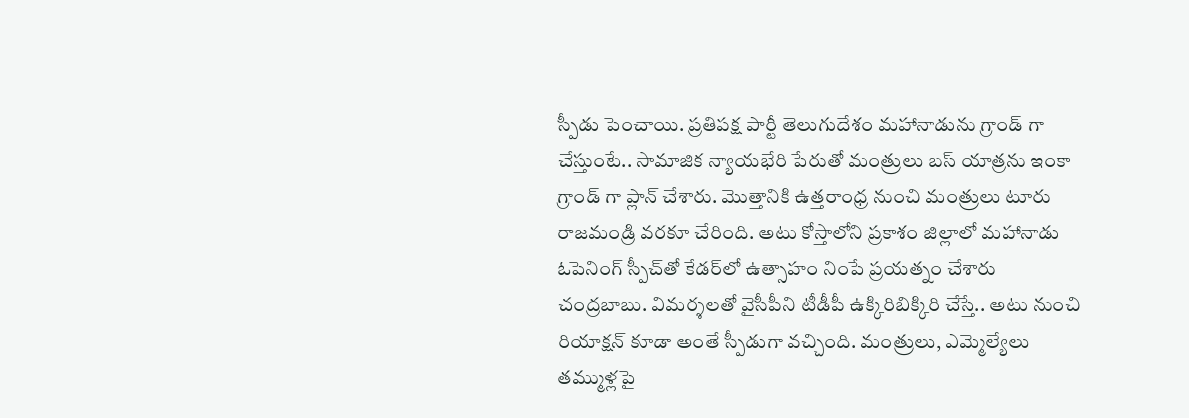స్పీడు పెంచాయి. ప్రతిపక్ష పార్టీ తెలుగుదేశం మహానాడును గ్రాండ్‌ గా చేస్తుంటే.. సామాజిక న్యాయభేరి పేరుతో మంత్రులు బస్‌ యాత్రను ఇంకా గ్రాండ్‌ గా ప్లాన్‌ చేశారు. మొత్తానికి ఉత్తరాంధ్ర నుంచి మంత్రులు టూరు రాజమండ్రి వరకూ చేరింది. అటు కోస్తాలోని ప్రకాశం జిల్లాలో మహానాడు ఓపెనింగ్‌ స్పీచ్‌తో కేడర్‌లో ఉత్సాహం నింపే ప్రయత్నం చేశారు చంద్రబాబు. విమర్శలతో వైసీపీని టీడీపీ ఉక్కిరిబిక్కిరి చేస్తే.. అటు నుంచి రియాక్షన్‌ కూడా అంతే స్పీడుగా వచ్చింది. మంత్రులు, ఎమ్మెల్యేలు తమ్ముళ్లపై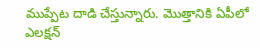ముప్పేట దాడి చేస్తున్నారు. మొత్తానికి ఏపీలో ఎలక్షన్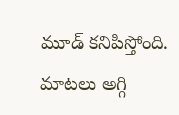మూడ్‌ కనిపిస్తోంది. మాటలు అగ్గి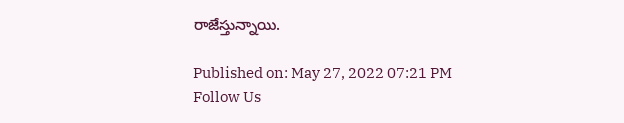రాజేస్తున్నాయి.

Published on: May 27, 2022 07:21 PM
Follow Us